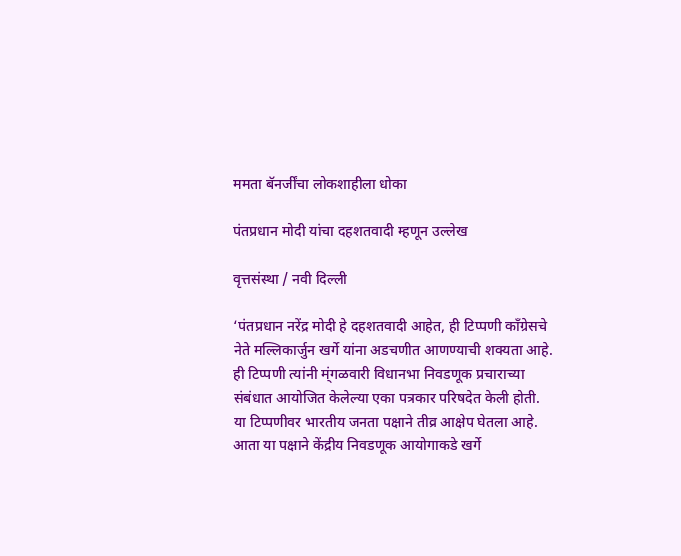ममता बॅनर्जींचा लोकशाहीला धोका

पंतप्रधान मोदी यांचा दहशतवादी म्हणून उल्लेख

वृत्तसंस्था / नवी दिल्ली

‘पंतप्रधान नरेंद्र मोदी हे दहशतवादी आहेत, ही टिप्पणी काँग्रेसचे नेते मल्लिकार्जुन खर्गे यांना अडचणीत आणण्याची शक्यता आहे. ही टिप्पणी त्यांनी म्ंगळवारी विधानभा निवडणूक प्रचाराच्या संबंधात आयोजित केलेल्या एका पत्रकार परिषदेत केली होती. या टिप्पणीवर भारतीय जनता पक्षाने तीव्र आक्षेप घेतला आहे. आता या पक्षाने केंद्रीय निवडणूक आयोगाकडे खर्गे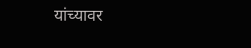यांच्यावर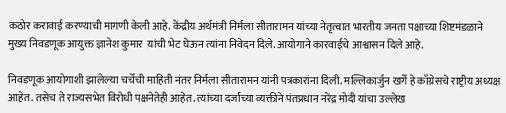कठोर करावाई करण्याची मागणी केली आहे. केंद्रीय अर्थमंत्री निर्मला सीतारामन यांच्या नेतृत्वात भारतीय जनता पक्षाच्या शिष्टमंडळाने मुख्य निवडणूक आयुक्त ज्ञानेश कुमार  यांची भेट घेऊन त्यांना निवेदन दिले. आयोगाने कारवाईचे आश्वासन दिले आहे.

निवडणूक आयोगाशी झालेल्या चर्चेची माहिती नंतर निर्मला सीतारामन यांनी पत्रकारांना दिली. मल्लिकार्जुन खर्गे हे काँग्रेसचे राष्ट्रीय अध्यक्ष आहेत. तसेच ते राज्यसभेत विरोधी पक्षनेतेही आहेत. त्यांच्या दर्जाच्या व्यक्तीने पंतप्रधान नरेंद्र मोदी यांचा उल्लेख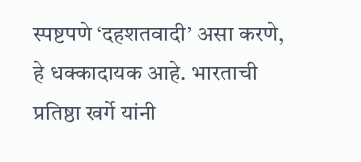स्पष्टपणे ‘दहशतवादी’ असा करणे, हे धक्कादायक आहे. भारताची प्रतिष्ठा खर्गे यांनी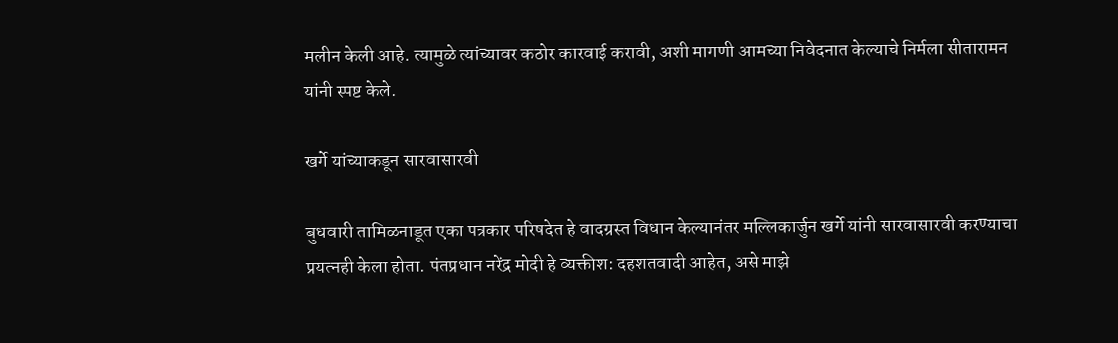मलीन केली आहे. त्यामुळे त्यांच्यावर कठोर कारवाई करावी, अशी मागणी आमच्या निवेदनात केल्याचे निर्मला सीतारामन यांनी स्पष्ट केले.

खर्गे यांच्याकडून सारवासारवी

बुधवारी तामिळनाडूत एका पत्रकार परिषदेत हे वादग्रस्त विधान केल्यानंतर मल्लिकार्जुन खर्गे यांनी सारवासारवी करण्याचा प्रयत्नही केला होता. पंतप्रधान नरेंद्र मोदी हे व्यक्तीश: दहशतवादी आहेत, असे माझे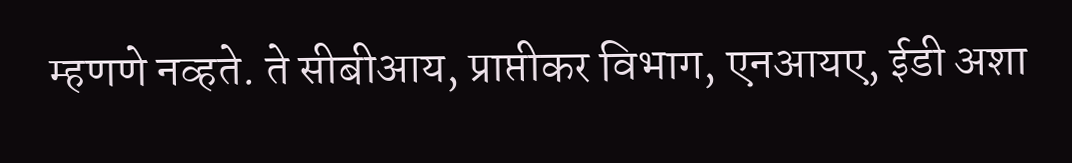म्हणणे नव्हते. ते सीबीआय, प्राप्तीकर विभाग, एनआयए, ईडी अशा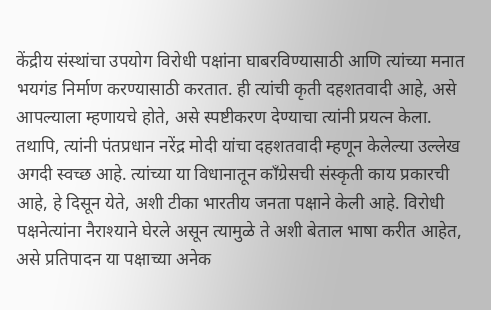केंद्रीय संस्थांचा उपयोग विरोधी पक्षांना घाबरविण्यासाठी आणि त्यांच्या मनात भयगंड निर्माण करण्यासाठी करतात. ही त्यांची कृती दहशतवादी आहे, असे आपल्याला म्हणायचे होते, असे स्पष्टीकरण देण्याचा त्यांनी प्रयत्न केला. तथापि, त्यांनी पंतप्रधान नरेंद्र मोदी यांचा दहशतवादी म्हणून केलेल्या उल्लेख अगदी स्वच्छ आहे. त्यांच्या या विधानातून काँग्रेसची संस्कृती काय प्रकारची आहे, हे दिसून येते, अशी टीका भारतीय जनता पक्षाने केली आहे. विरोधी पक्षनेत्यांना नैराश्याने घेरले असून त्यामुळे ते अशी बेताल भाषा करीत आहेत, असे प्रतिपादन या पक्षाच्या अनेक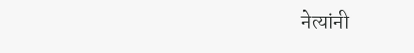नेत्यांनी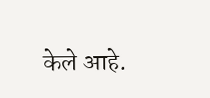केले आहे.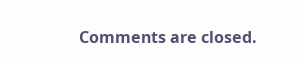Comments are closed.